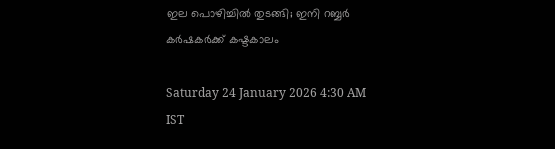ഇല പൊഴിച്ചിൽ തുടങ്ങി; ഇനി റബ്ബർ കർഷകർക്ക് കഷ്ടകാലം

Saturday 24 January 2026 4:30 AM IST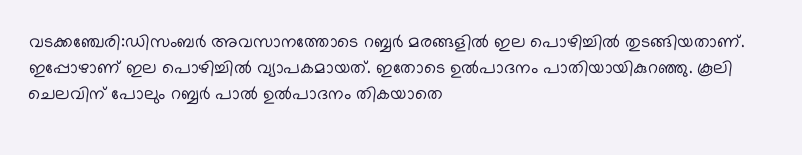വടക്കഞ്ചേരി:ഡിസംബർ അവസാനത്തോടെ റബ്ബർ മരങ്ങളിൽ ഇല പൊഴിച്ചിൽ തുടങ്ങിയതാണ്. ഇപ്പോഴാണ് ഇല പൊഴിച്ചിൽ വ്യാപകമായത്. ഇതോടെ ഉൽപാദനം പാതിയായികുറഞ്ഞു. കൂലി ചെലവിന് പോലും റബ്ബർ പാൽ ഉൽപാദനം തികയാതെ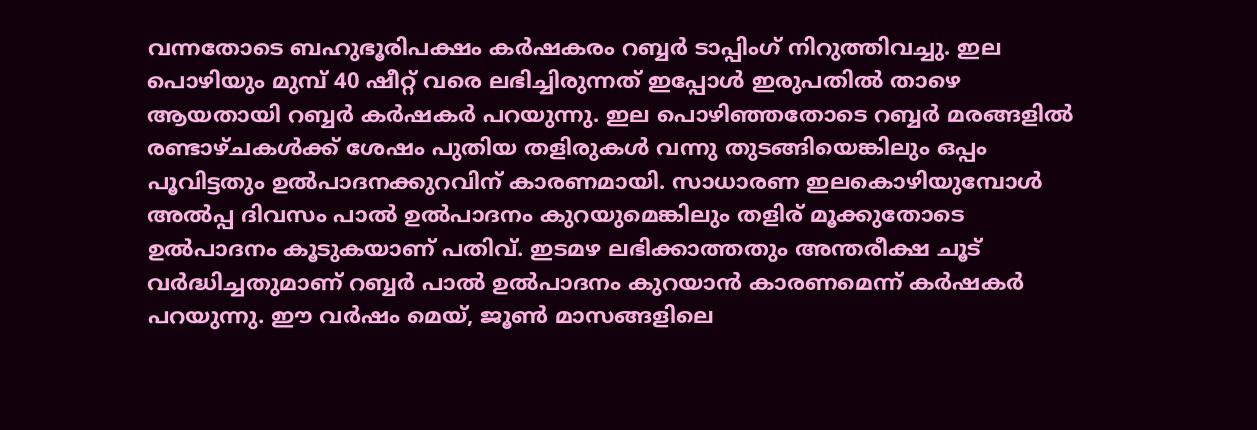വന്നതോടെ ബഹുഭൂരിപക്ഷം കർഷകരം റബ്ബർ ടാപ്പിംഗ് നിറുത്തിവച്ചു. ഇല പൊഴിയും മുമ്പ് 40 ഷീറ്റ് വരെ ലഭിച്ചിരുന്നത് ഇപ്പോൾ ഇരുപതിൽ താഴെ ആയതായി റബ്ബർ ക‌ർഷകർ പറയുന്നു. ഇല പൊഴിഞ്ഞതോടെ റബ്ബർ മരങ്ങളിൽ രണ്ടാഴ്ചകൾക്ക് ശേഷം പുതിയ തളിരുകൾ വന്നു തുടങ്ങിയെങ്കിലും ഒപ്പം പൂവിട്ടതും ഉൽപാദനക്കുറവിന് കാരണമായി. സാധാരണ ഇലകൊഴിയുമ്പോൾ അൽപ്പ ദിവസം പാൽ ഉൽപാദനം കുറയുമെങ്കിലും തളിര് മൂക്കുതോടെ ഉൽപാദനം കൂടുകയാണ് പതിവ്. ഇടമഴ ലഭിക്കാത്തതും അന്തരീക്ഷ ചൂട് വർദ്ധിച്ചതുമാണ് റബ്ബർ പാൽ ഉൽപാദനം കുറയാൻ കാരണമെന്ന് കർഷകർ പറയുന്നു. ഈ വർഷം മെയ്, ജൂൺ മാസങ്ങളിലെ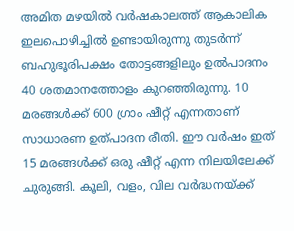അമിത മഴയിൽ വർഷകാലത്ത് ആകാലിക ഇലപൊഴിച്ചിൽ ഉണ്ടായിരുന്നു തുടർന്ന് ബഹുഭൂരിപക്ഷം തോട്ടങ്ങളിലും ഉൽപാദനം 40 ശതമാനത്തോളം കുറഞ്ഞിരുന്നു. 10 മരങ്ങൾക്ക് 600 ഗ്രാം ഷീറ്റ് എന്നതാണ് സാധാരണ ഉത്പാദന രീതി. ഈ വർഷം ഇത് 15 മരങ്ങൾക്ക് ഒരു ഷീറ്റ് എന്ന നിലയിലേക്ക് ചുരുങ്ങി. കൂലി, വളം, വില വർദ്ധനയ്ക്ക്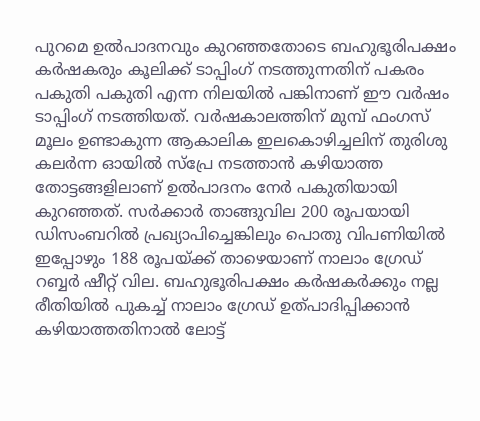പുറമെ ഉൽപാദനവും കുറഞ്ഞതോടെ ബഹുഭൂരിപക്ഷം കർഷകരും കൂലിക്ക് ടാപ്പിംഗ് നടത്തുന്നതിന് പകരം പകുതി പകുതി എന്ന നിലയിൽ പങ്കിനാണ് ഈ വർഷം ടാപ്പിംഗ് നടത്തിയത്. വർഷകാലത്തിന് മുമ്പ് ഫംഗസ് മൂലം ഉണ്ടാകുന്ന ആകാലിക ഇലകൊഴിച്ചലിന് തുരിശു കലർന്ന ഓയിൽ സ്‌പ്രേ നടത്താൻ കഴിയാത്ത തോട്ടങ്ങളിലാണ് ഉൽപാദനം നേർ പകുതിയായി കുറഞ്ഞത്. സർക്കാർ താങ്ങുവില 200 രൂപയായി ഡിസംബറിൽ പ്രഖ്യാപിച്ചെങ്കിലും പൊതു വിപണിയിൽ ഇപ്പോഴും 188 രൂപയ്ക്ക് താഴെയാണ് നാലാം ഗ്രേഡ് റബ്ബർ ഷീറ്റ് വില. ബഹുഭൂരിപക്ഷം കർഷകർക്കും നല്ല രീതിയിൽ പുകച്ച് നാലാം ഗ്രേഡ് ഉത്പാദിപ്പിക്കാൻ കഴിയാത്തതിനാൽ ലോട്ട്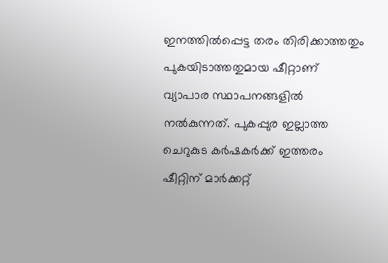ഇനത്തിൽപ്പെട്ട തരം തിരിക്കാത്തതും പുകയിടാത്തതുമായ ഷീറ്റാണ് വ്യാപാര സ്ഥാപനങ്ങളിൽ നൽകുന്നത്. പുകപ്പുര ഇല്ലാത്ത ചെറുകുട കർഷകർക്ക് ഇത്തരം ഷീറ്റിന് മാർക്കറ്റ്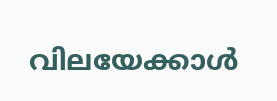വിലയേക്കാൾ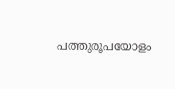പത്തുരൂപയോളം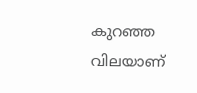കുറഞ്ഞ വിലയാണ്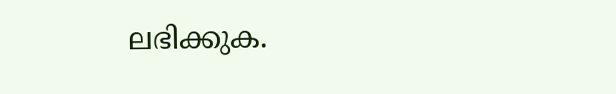ലഭിക്കുക.